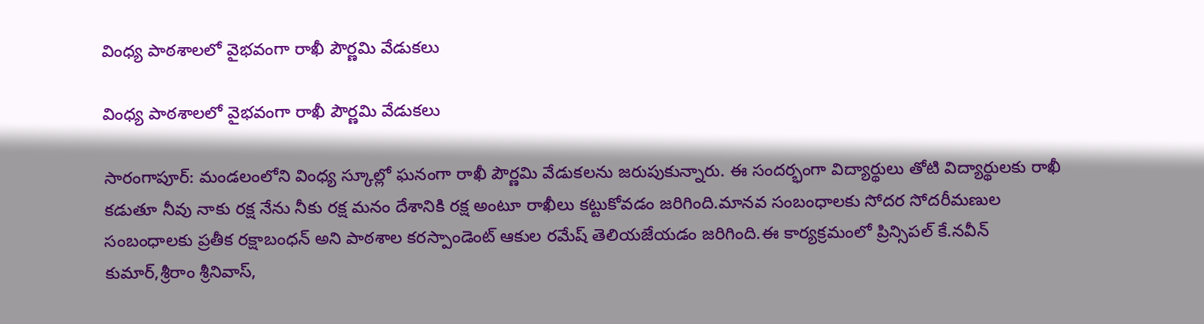వింధ్య పాఠశాలలో వైభవంగా రాఖీ పౌర్ణమి వేడుకలు

వింధ్య పాఠశాలలో వైభవంగా రాఖీ పౌర్ణమి వేడుకలు

సారంగాపూర్: మండలంలోని వింధ్య స్కూల్లో ఘనంగా రాఖీ పౌర్ణమి వేడుకలను జరుపుకున్నారు. ఈ సందర్భంగా విద్యార్థులు తోటి విద్యార్థులకు రాఖీ కడుతూ నీవు నాకు రక్ష నేను నీకు రక్ష మనం దేశానికి రక్ష అంటూ రాఖీలు కట్టుకోవడం జరిగింది.మానవ సంబంధాలకు సోదర సోదరీమణుల సంబంధాలకు ప్రతీక రక్షాబంధన్ అని పాఠశాల కరస్పాండెంట్ ఆకుల రమేష్ తెలియజేయడం జరిగింది.ఈ కార్యక్రమంలో ప్రిన్సిపల్ కే.నవీన్ కుమార్,శ్రీరాం శ్రీనివాస్,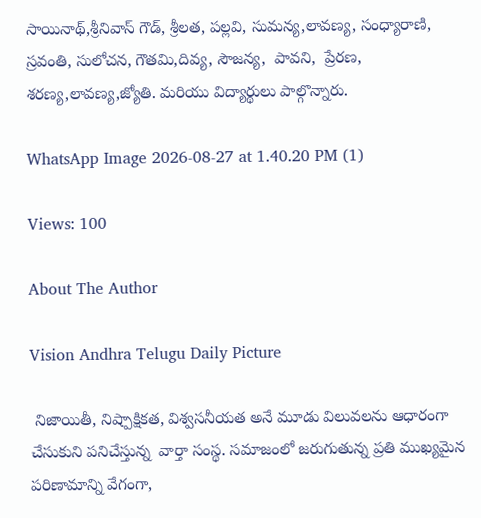సాయినాథ్,శ్రీనివాస్ గౌడ్, శ్రీలత, పల్లవి, సుమన్య,లావణ్య, సంధ్యారాణి, స్రవంతి, సులోచన, గౌతమి,దివ్య, సౌజన్య,  పావని,  ప్రేరణ, శరణ్య,లావణ్య,జ్యోతి. మరియు విద్యార్థులు పాల్గొన్నారు.

WhatsApp Image 2026-08-27 at 1.40.20 PM (1)

Views: 100

About The Author

Vision Andhra Telugu Daily Picture

 నిజాయితీ, నిష్పాక్షికత, విశ్వసనీయత అనే మూడు విలువలను ఆధారంగా చేసుకుని పనిచేస్తున్న  వార్తా సంస్థ. సమాజంలో జరుగుతున్న ప్రతి ముఖ్యమైన పరిణామాన్ని వేగంగా,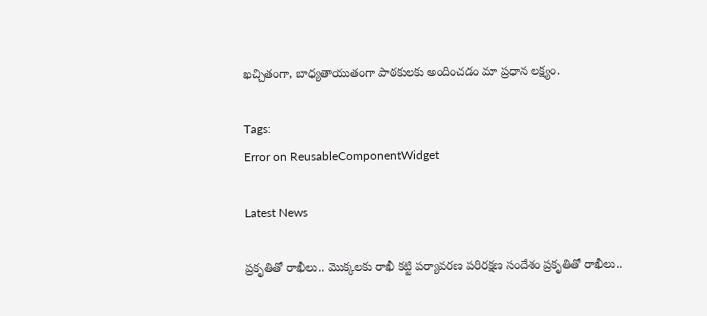ఖచ్చితంగా, బాధ్యతాయుతంగా పాఠకులకు అందించడం మా ప్రధాన లక్ష్యం.

Tags:
Error on ReusableComponentWidget

Latest News

ప్రకృతితో రాఖీలు.. మొక్కలకు రాఖీ కట్టి పర్యావరణ పరిరక్షణ సందేశం ప్రకృతితో రాఖీలు..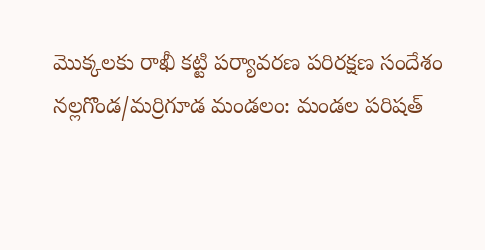మొక్కలకు రాఖీ కట్టి పర్యావరణ పరిరక్షణ సందేశం
నల్లగొండ/మర్రిగూడ మండలం: మండల పరిషత్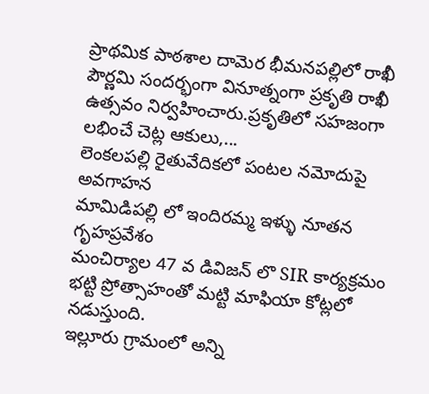ప్రాథమిక పాఠశాల దామెర భీమనపల్లిలో రాఖీ పౌర్ణమి సందర్భంగా వినూత్నంగా ప్రకృతి రాఖీ ఉత్సవం నిర్వహించారు.ప్రకృతిలో సహజంగా లభించే చెట్ల ఆకులు,...
లెంకలపల్లి రైతువేదికలో పంటల నమోదుపై అవగాహన
మామిడిపల్లి లో ఇందిరమ్మ ఇళ్ళు నూతన గృహప్రవేశం
మంచిర్యాల 47 వ డివిజన్ లొ SIR కార్యక్రమం
భట్టి ప్రోత్సాహంతో మట్టి మాఫియా కోట్లలో నడుస్తుంది.
ఇల్లూరు గ్రామంలో అన్ని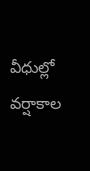వీధుల్లో వర్షాకాల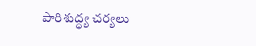పారిశుద్ధ్య చర్యలు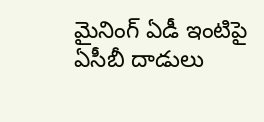మైనింగ్‌ ఏడీ ఇంటిపై ఏసీబీ దాడులు